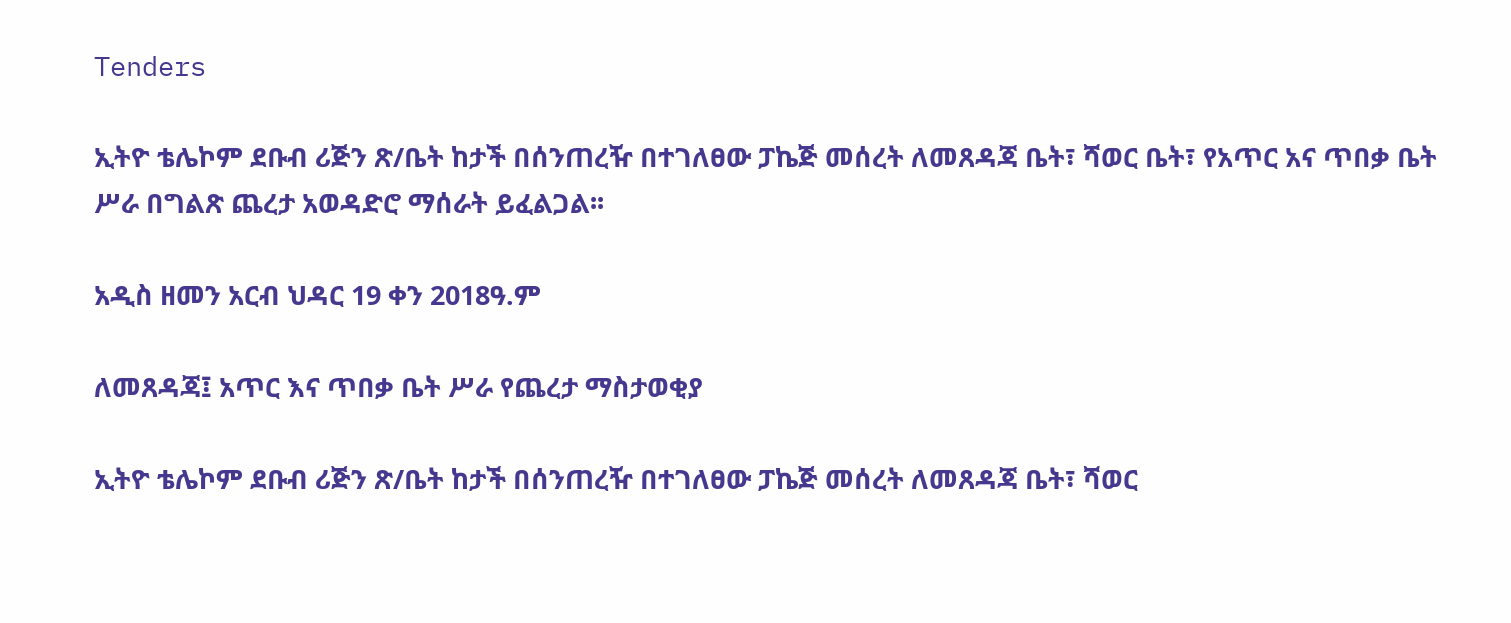Tenders

ኢትዮ ቴሌኮም ደቡብ ሪጅን ጽ/ቤት ከታች በሰንጠረዥ በተገለፀው ፓኬጅ መሰረት ለመጸዳጃ ቤት፣ ሻወር ቤት፣ የአጥር አና ጥበቃ ቤት ሥራ በግልጽ ጨረታ አወዳድሮ ማሰራት ይፈልጋል፡፡

አዲስ ዘመን አርብ ህዳር 19 ቀን 2018ዓ.ም

ለመጸዳጃ፤ አጥር እና ጥበቃ ቤት ሥራ የጨረታ ማስታወቂያ

ኢትዮ ቴሌኮም ደቡብ ሪጅን ጽ/ቤት ከታች በሰንጠረዥ በተገለፀው ፓኬጅ መሰረት ለመጸዳጃ ቤት፣ ሻወር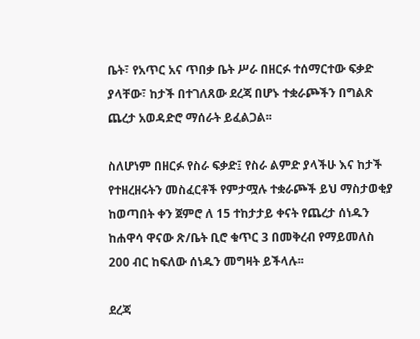ቤት፣ የአጥር አና ጥበቃ ቤት ሥራ በዘርፉ ተሰማርተው ፍቃድ ያላቸው፣ ከታች በተገለጸው ደረጃ በሆኑ ተቋራጮችን በግልጽ ጨረታ አወዳድሮ ማሰራት ይፈልጋል፡፡

ስለሆነም በዘርፉ የስራ ፍቃድ፤ የስራ ልምድ ያላችሁ እና ከታች የተዘረዘሩትን መስፈርቶች የምታሟሉ ተቋራጮች ይህ ማስታወቂያ ከወጣበት ቀን ጀምሮ ለ 15 ተከታታይ ቀናት የጨረታ ሰነዱን ከሐዋሳ ዋናው ጽ/ቤት ቢሮ ቁጥር 3 በመቅረብ የማይመለስ 200 ብር ከፍለው ሰነዱን መግዛት ይችላሉ፡፡

ደረጃ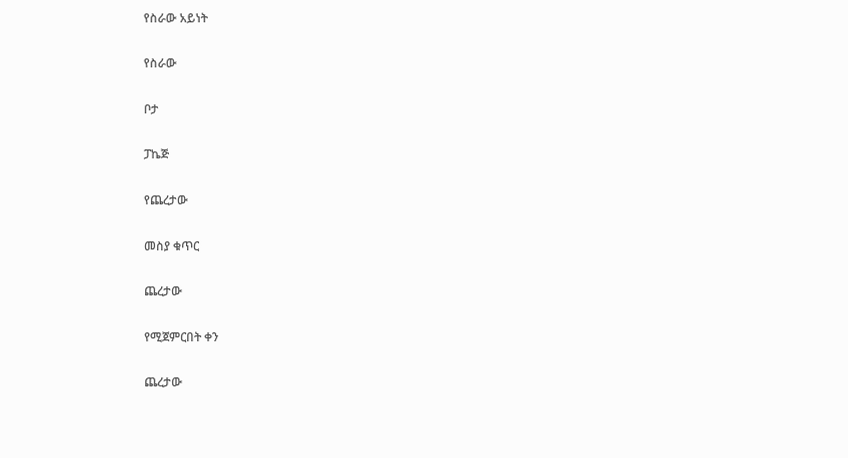የስራው አይነት

የስራው

ቦታ

ፓኬጅ

የጨረታው

መስያ ቁጥር

ጨረታው

የሚጀምርበት ቀን

ጨረታው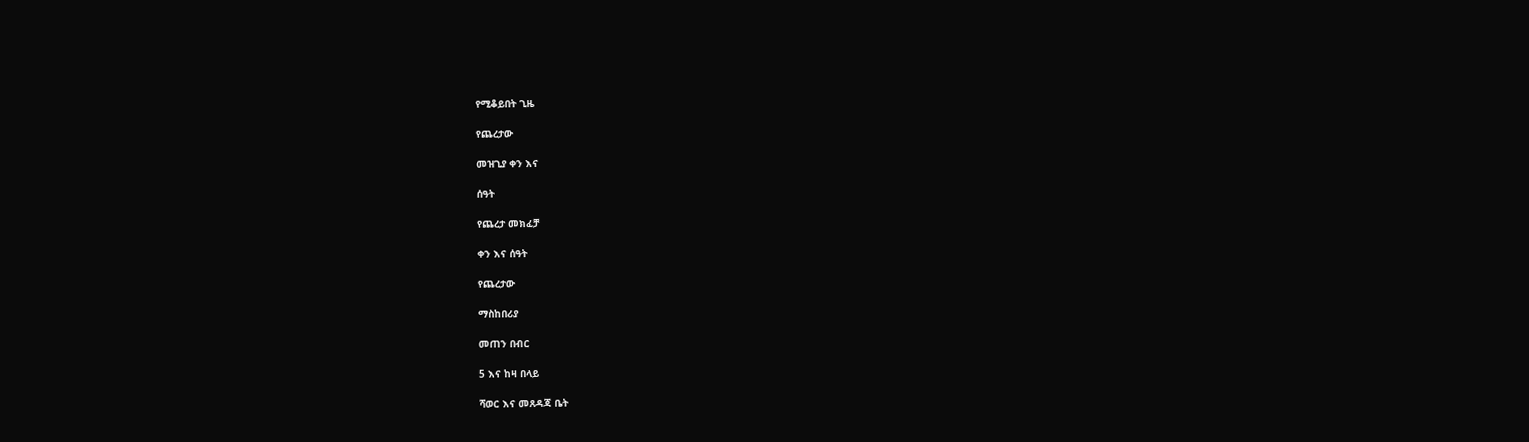የሚቆይበት ጊዜ

የጨረታው

መዝጊያ ቀን እና

ሰዓት

የጨረታ መክፈቻ

ቀን እና ሰዓት

የጨረታው

ማስከበሪያ

መጠን በብር

5 እና ከዛ በላይ

ሻወር እና መጸዳጃ ቤት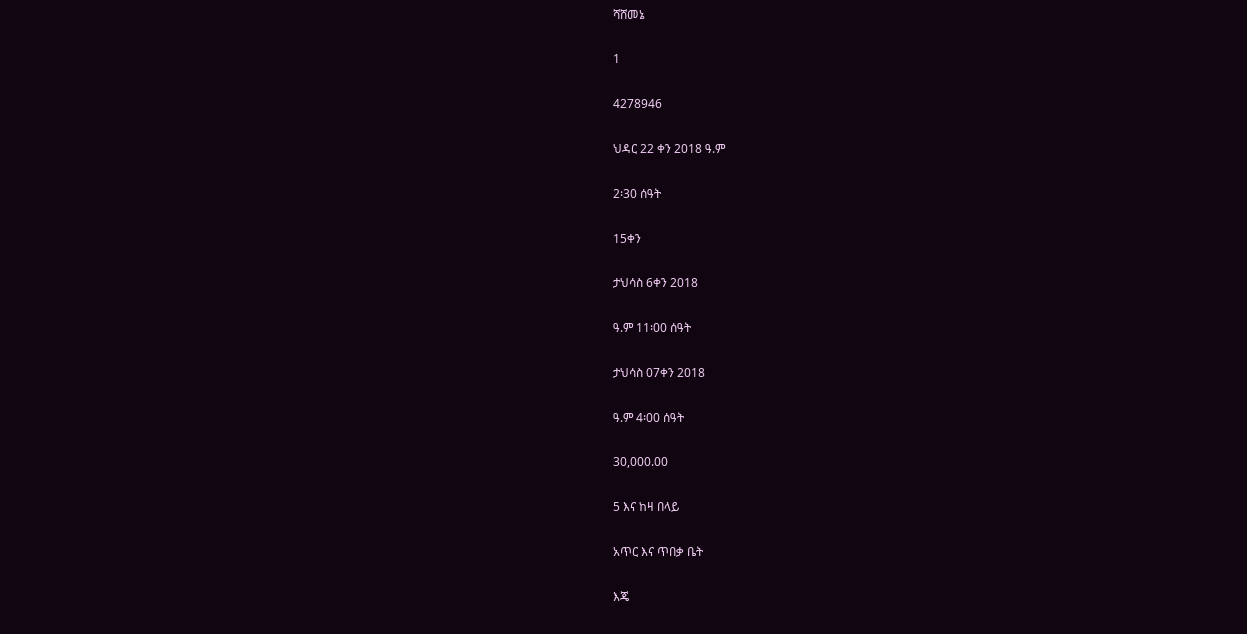ሻሸመኔ

1

4278946

ህዳር 22 ቀን 2018 ዓ.ም

2፡30 ሰዓት

15ቀን

ታህሳስ 6ቀን 2018

ዓ.ም 11፡00 ሰዓት

ታህሳስ 07ቀን 2018

ዓ.ም 4፡00 ሰዓት

30,000.00

5 እና ከዛ በላይ

አጥር እና ጥበቃ ቤት

እጄ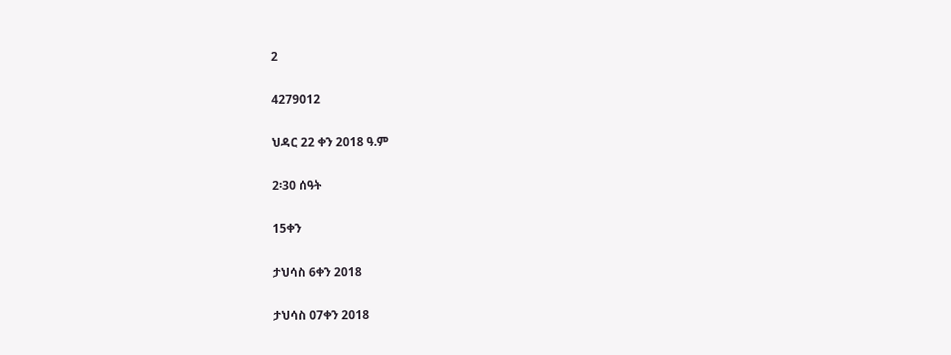2

4279012

ህዳር 22 ቀን 2018 ዓ.ም

2፡30 ሰዓት

15ቀን

ታህሳስ 6ቀን 2018

ታህሳስ 07ቀን 2018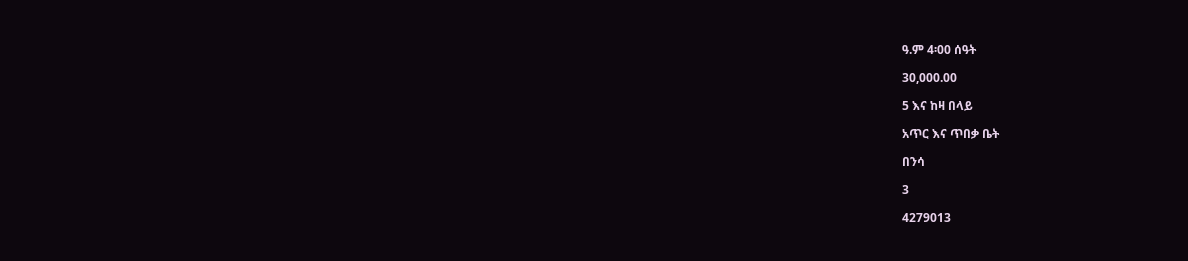ዓ.ም 4፡00 ሰዓት

30,000.00

5 እና ከዛ በላይ

አጥር እና ጥበቃ ቤት

በንሳ

3

4279013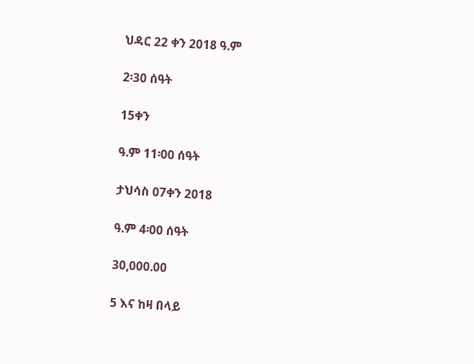ህዳር 22 ቀን 2018 ዓ.ም

2፡30 ሰዓት

15ቀን

ዓ.ም 11፡00 ሰዓት

ታህሳስ 07ቀን 2018

ዓ.ም 4፡00 ሰዓት

30,000.00

5 እና ከዛ በላይ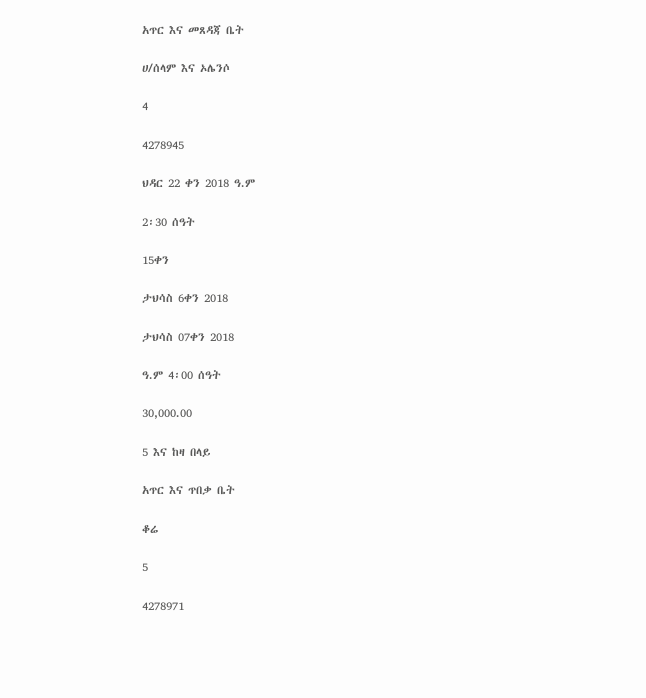አጥር እና መጸዳጃ ቤት

ሀ/ሰላም እና ኦሌንሶ

4

4278945

ህዳር 22 ቀን 2018 ዓ.ም

2፡30 ሰዓት

15ቀን

ታህሳስ 6ቀን 2018

ታህሳስ 07ቀን 2018

ዓ.ም 4፡00 ሰዓት

30,000.00

5 እና ከዛ በላይ

አጥር እና ጥበቃ ቤት

ቆሬ

5

4278971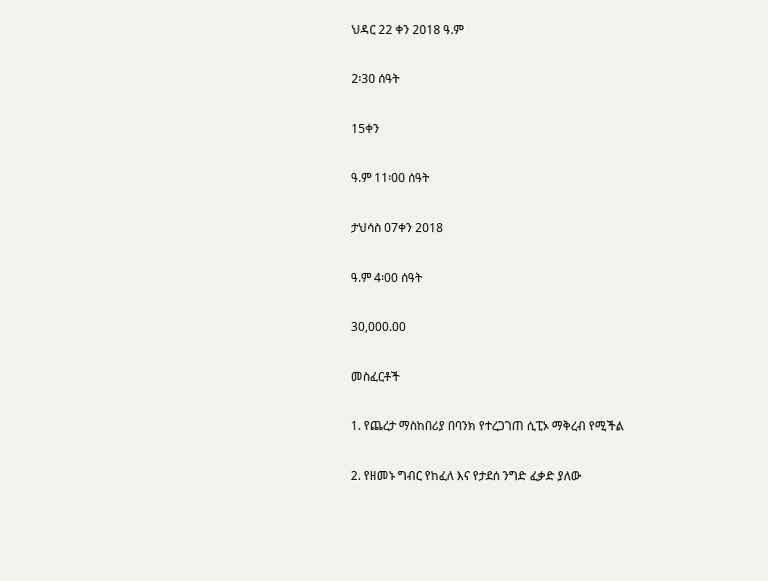ህዳር 22 ቀን 2018 ዓ.ም

2፡30 ሰዓት

15ቀን

ዓ.ም 11፡00 ሰዓት

ታህሳስ 07ቀን 2018

ዓ.ም 4፡00 ሰዓት

30,000.00

መስፈርቶች

1. የጨረታ ማስከበሪያ በባንክ የተረጋገጠ ሲፒኦ ማቅረብ የሚችል

2. የዘመኑ ግብር የከፈለ እና የታደሰ ንግድ ፈቃድ ያለው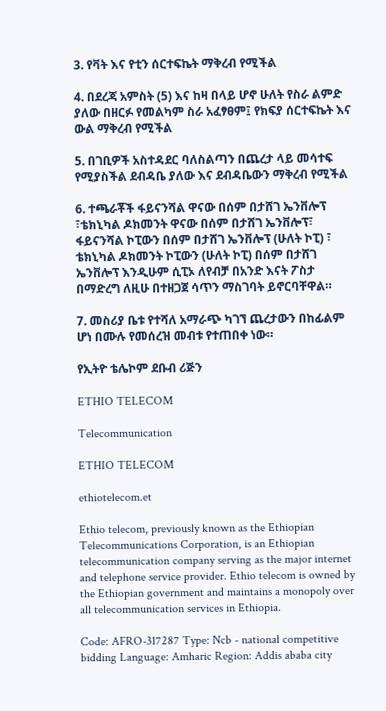3. የቫት እና የቲን ሰርተፍኬት ማቅረብ የሚችል

4. በደረጃ አምስት (5) እና ከዛ በላይ ሆኖ ሁለት የስራ ልምድ ያለው በዘርፉ የመልካም ስራ አፈፃፀም፤ የክፍያ ሰርተፍኬት እና ውል ማቅረብ የሚችል

5. በገቢዎች አስተዳደር ባለስልጣን በጨረታ ላይ መሳተፍ የሚያስችል ደብዳቤ ያለው እና ደብዳቤውን ማቅረብ የሚችል

6. ተጫራቾች ፋይናንሻል ዋናው በሰም በታሸገ ኤንቨሎፕ ፣ቴክኒካል ዶክመንት ዋናው በሰም በታሸገ ኤንቨሎፕ፣ ፋይናንሻል ኮፒውን በሰም በታሸገ ኤንቨሎፕ (ሁለት ኮፒ) ፣ ቴክኒካል ዶክመንት ኮፒውን (ሁለት ኮፒ) በሰም በታሸገ ኤንቨሎፕ እንዲሁም ሲፒኦ ለየብቻ በአንድ እናት ፖስታ በማድረግ ለዚሁ በተዘጋጀ ሳጥን ማስገባት ይኖርባቸዋል።

7. መስሪያ ቤቱ የተሻለ አማራጭ ካገኘ ጨረታውን በከፊልም ሆነ በሙሉ የመሰረዝ መብቱ የተጠበቀ ነው።

የኢትዮ ቴሌኮም ደቡብ ሪጅን

ETHIO TELECOM

Telecommunication

ETHIO TELECOM

ethiotelecom.et

Ethio telecom, previously known as the Ethiopian Telecommunications Corporation, is an Ethiopian telecommunication company serving as the major internet and telephone service provider. Ethio telecom is owned by the Ethiopian government and maintains a monopoly over all telecommunication services in Ethiopia.

Code: AFRO-317287 Type: Ncb - national competitive bidding Language: Amharic Region: Addis ababa city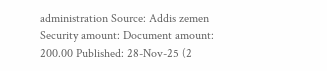administration Source: Addis zemen Security amount: Document amount: 200.00 Published: 28-Nov-25 (2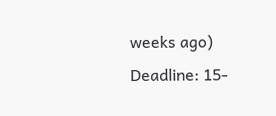weeks ago) Deadline: 15-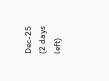Dec-25 (2 days left)